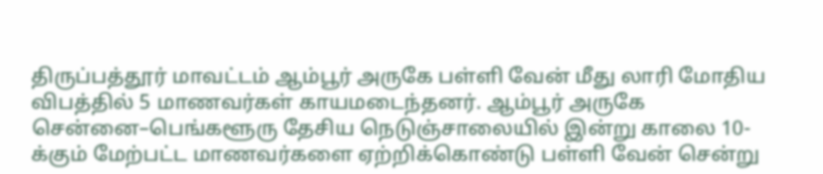திருப்பத்தூர் மாவட்டம் ஆம்பூர் அருகே பள்ளி வேன் மீது லாரி மோதிய விபத்தில் 5 மாணவர்கள் காயமடைந்தனர். ஆம்பூர் அருகே சென்னை–பெங்களூரு தேசிய நெடுஞ்சாலையில் இன்று காலை 10-க்கும் மேற்பட்ட மாணவர்களை ஏற்றிக்கொண்டு பள்ளி வேன் சென்று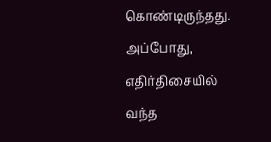கொண்டிருந்தது. அப்போது, எதிர்திசையில் வந்த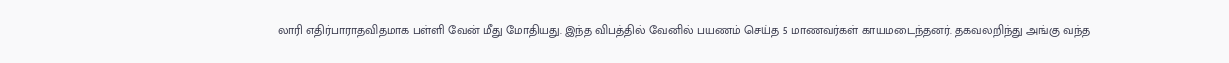லாரி எதிர்பாராதவிதமாக பள்ளி வேன் மீது மோதியது. இந்த விபத்தில் வேனில் பயணம் செய்த 5 மாணவர்கள் காயமடைந்தனர். தகவலறிந்து அங்கு வந்த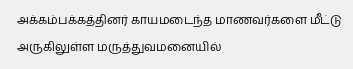அக்கம்பக்கத்தினர் காயமடைந்த மாணவர்களை மீட்டு அருகிலுள்ள மருத்துவமனையில்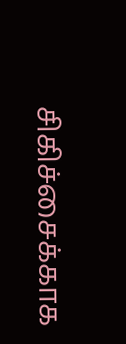சிகிச்சைக்காக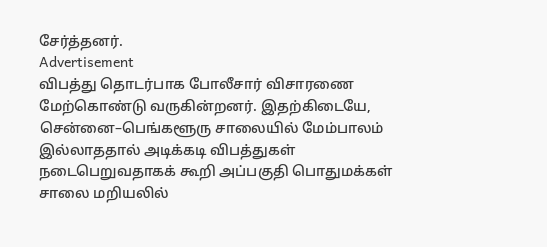சேர்த்தனர்.
Advertisement
விபத்து தொடர்பாக போலீசார் விசாரணை மேற்கொண்டு வருகின்றனர். இதற்கிடையே, சென்னை–பெங்களூரு சாலையில் மேம்பாலம் இல்லாததால் அடிக்கடி விபத்துகள் நடைபெறுவதாகக் கூறி அப்பகுதி பொதுமக்கள் சாலை மறியலில்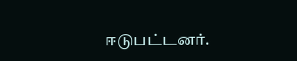ஈடுபட்டனர்.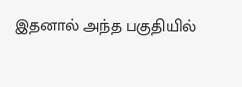இதனால் அந்த பகுதியில்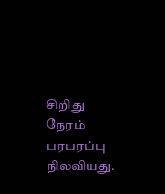சிறிது நேரம் பரபரப்பு நிலவியது.